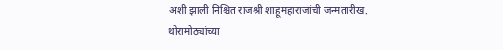अशी झाली निश्चित राजश्री शाहूमहाराजांची जन्मतारीख.
थोरामोठ्यांच्या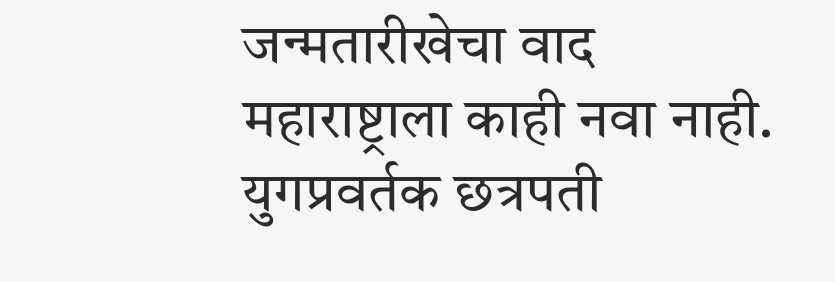जन्मतारीखेचा वाद महाराष्ट्राला काही नवा नाही. युगप्रवर्तक छत्रपती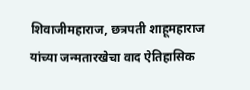शिवाजीमहाराज, छत्रपती शाहूमहाराज यांच्या जन्मतारखेचा वाद ऐतिहासिक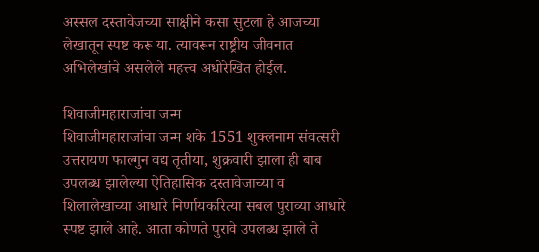अस्सल दस्तावेजच्या साक्षीने कसा सुटला हे आजच्या लेखातून स्पष्ट करू या. त्यावरून राष्ट्रीय जीवनात अभिलेखांचे असलेले महत्त्व अधोरेखित होईल.

शिवाजीमहाराजांचा जन्म
शिवाजीमहाराजांचा जन्म शके 1551 शुक्लनाम संवत्सरी उत्तरायण फाल्गुन वद्य तृतीया, शुक्रवारी झाला ही बाब उपलब्ध झालेल्या ऐतिहासिक दस्तावेजाच्या व शिलालेखाच्या आधारे निर्णायकरित्या सबल पुराव्या आधारे स्पष्ट झाले आहे. आता कोणते पुरावे उपलब्ध झाले ते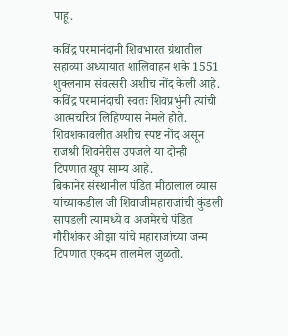पाहू.

कविंद्र परमानंदानी शिवभारत ग्रंथातील सहाव्या अध्यायात शालिवाहन शके 1551 शुक्लनाम संवत्सरी अशीच नोंद केली आहे. कविंद्र परमानंदाची स्वतः शिवप्रभुंनी त्यांची आत्मचरित्र लिहिण्यास नेमले होते.
शिवशकावलीत अशीच स्पष्ट नोंद असून राजश्री शिवनेरीस उपजले या दोन्ही टिपणात खूप साम्य आहे.
बिकानेर संस्थानील पंडित मीठालाल व्यास यांच्याकडील जी शिवाजीमहाराजांची कुंडली सापडली त्यामध्ये व अजमेरचे पंडित गौरीशंकर ओझा यांचे महाराजांच्या जन्म टिपणात एकदम तालमेल जुळतो.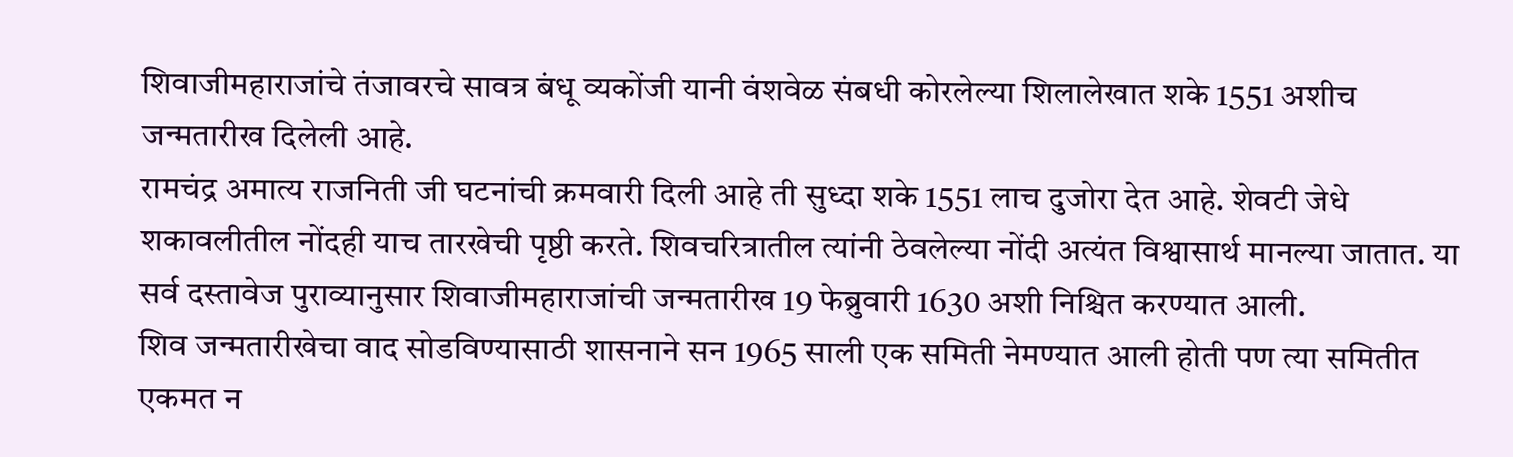शिवाजीमहाराजांचे तंजावरचे सावत्र बंधू व्यकोंजी यानी वंशवेळ संबधी कोरलेल्या शिलालेखात शके 1551 अशीच जन्मतारीख दिलेली आहे.
रामचंद्र अमात्य राजनिती जी घटनांची क्रमवारी दिली आहे ती सुध्दा शके 1551 लाच दुजोरा देत आहे. शेवटी जेधे शकावलीतील नोंदही याच तारखेची पृष्ठी करते. शिवचरित्रातील त्यांनी ठेवलेल्या नोंदी अत्यंत विश्वासार्थ मानल्या जातात. या सर्व दस्तावेज पुराव्यानुसार शिवाजीमहाराजांची जन्मतारीख 19 फेब्रुवारी 1630 अशी निश्चित करण्यात आली.
शिव जन्मतारीखेचा वाद सोडविण्यासाठी शासनाने सन 1965 साली एक समिती नेमण्यात आली होती पण त्या समितीत एकमत न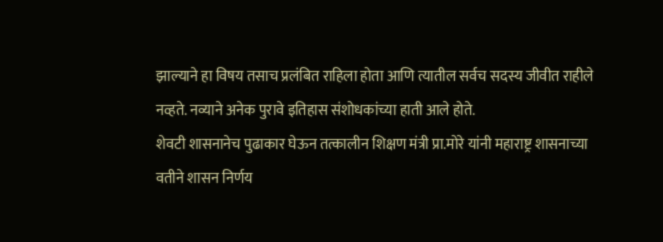झाल्याने हा विषय तसाच प्रलंबित राहिला होता आणि त्यातील सर्वच सदस्य जीवीत राहीले नव्हते. नव्याने अनेक पुरावे इतिहास संशोधकांच्या हाती आले होते.
शेवटी शासनानेच पुढाकार घेऊन तत्कालीन शिक्षण मंत्री प्रा.मोरे यांनी महाराष्ट्र शासनाच्या वतीने शासन निर्णय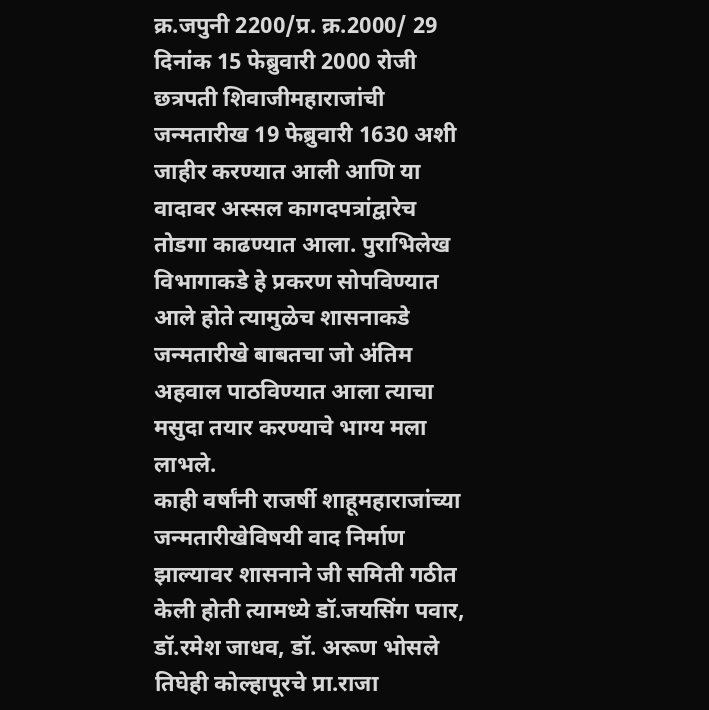क्र.जपुनी 2200/प्र. क्र.2000/ 29 दिनांक 15 फेब्रुवारी 2000 रोजी छत्रपती शिवाजीमहाराजांची जन्मतारीख 19 फेब्रुवारी 1630 अशी जाहीर करण्यात आली आणि या वादावर अस्सल कागदपत्रांद्वारेच तोडगा काढण्यात आला. पुराभिलेख विभागाकडे हे प्रकरण सोपविण्यात आले होते त्यामुळेच शासनाकडे जन्मतारीखे बाबतचा जो अंतिम अहवाल पाठविण्यात आला त्याचा मसुदा तयार करण्याचे भाग्य मला लाभले.
काही वर्षांनी राजर्षी शाहूमहाराजांच्या जन्मतारीखेविषयी वाद निर्माण झाल्यावर शासनाने जी समिती गठीत केली होती त्यामध्ये डॉ.जयसिंग पवार, डॉ.रमेश जाधव, डॉ. अरूण भोसले तिघेही कोल्हापूरचे प्रा.राजा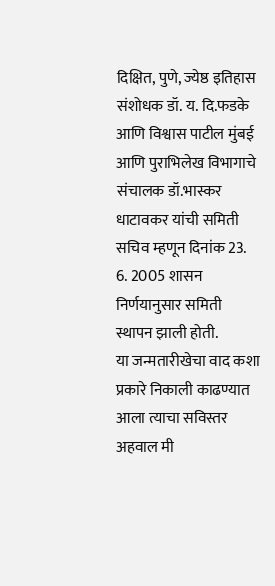दिक्षित, पुणे, ज्येष्ठ इतिहास संशोधक डॉ. य. दि.फडके आणि विश्वास पाटील मुंबई आणि पुराभिलेख विभागाचे संचालक डॉ.भास्कर धाटावकर यांची समिती सचिव म्हणून दिनांक 23. 6. 2005 शासन निर्णयानुसार समिती स्थापन झाली होती.
या जन्मतारीखेचा वाद कशा प्रकारे निकाली काढण्यात आला त्याचा सविस्तर अहवाल मी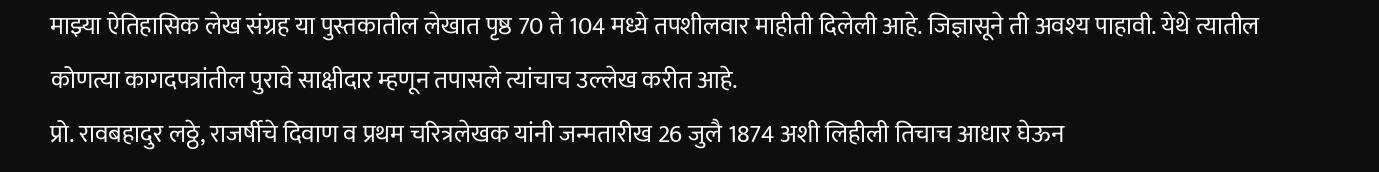माझ्या ऐतिहासिक लेख संग्रह या पुस्तकातील लेखात पृष्ठ 70 ते 104 मध्ये तपशीलवार माहीती दिलेली आहे. जिज्ञासूने ती अवश्य पाहावी. येथे त्यातील कोणत्या कागदपत्रांतील पुरावे साक्षीदार म्हणून तपासले त्यांचाच उल्लेख करीत आहे.
प्रो. रावबहादुर लठ्ठे, राजर्षीचे दिवाण व प्रथम चरित्रलेखक यांनी जन्मतारीख 26 जुलै 1874 अशी लिहीली तिचाच आधार घेऊन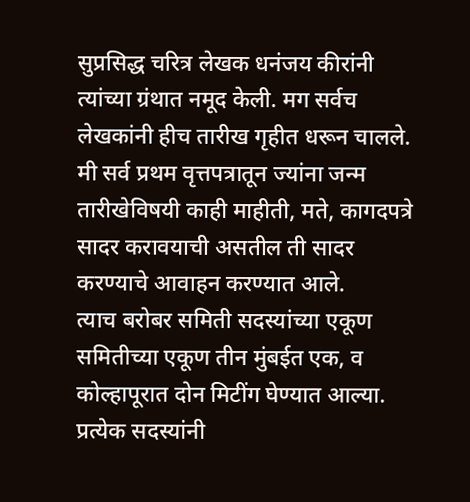सुप्रसिद्ध चरित्र लेखक धनंजय कीरांनी त्यांच्या ग्रंथात नमूद केली. मग सर्वच लेखकांनी हीच तारीख गृहीत धरून चालले.
मी सर्व प्रथम वृत्तपत्रातून ज्यांना जन्म तारीखेविषयी काही माहीती, मते, कागदपत्रे सादर करावयाची असतील ती सादर करण्याचे आवाहन करण्यात आले.
त्याच बरोबर समिती सदस्यांच्या एकूण समितीच्या एकूण तीन मुंबईत एक, व कोल्हापूरात दोन मिटींग घेण्यात आल्या. प्रत्येक सदस्यांनी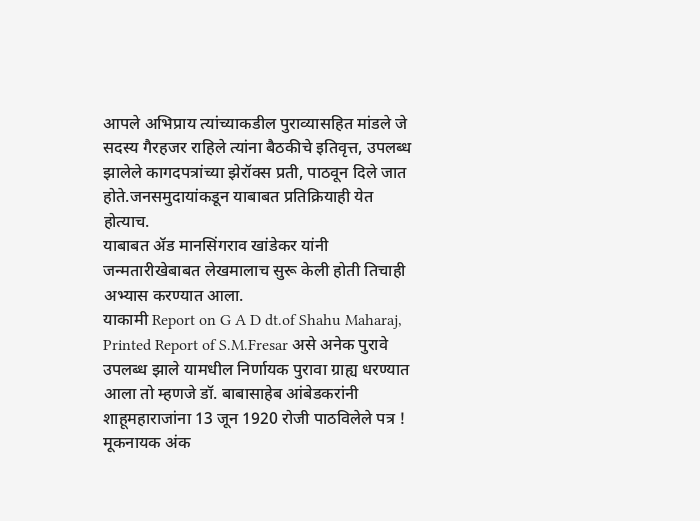आपले अभिप्राय त्यांच्याकडील पुराव्यासहित मांडले जे सदस्य गैरहजर राहिले त्यांना बैठकीचे इतिवृत्त, उपलब्ध झालेले कागदपत्रांच्या झेरॉक्स प्रती, पाठवून दिले जात होते.जनसमुदायांकडून याबाबत प्रतिक्रियाही येत होत्याच.
याबाबत ॲड मानसिंगराव खांडेकर यांनी जन्मतारीखेबाबत लेखमालाच सुरू केली होती तिचाही अभ्यास करण्यात आला.
याकामी Report on G A D dt.of Shahu Maharaj, Printed Report of S.M.Fresar असे अनेक पुरावे उपलब्ध झाले यामधील निर्णायक पुरावा ग्राह्य धरण्यात आला तो म्हणजे डॉ. बाबासाहेब आंबेडकरांनी शाहूमहाराजांना 13 जून 1920 रोजी पाठविलेले पत्र !
मूकनायक अंक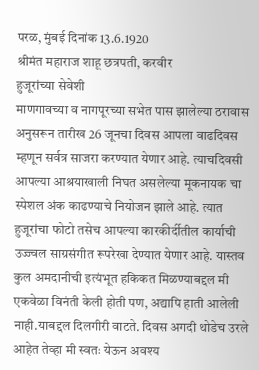परळ, मुंबई दिनांक 13.6.1920
श्रीमंत महाराज शाहू छत्रपती, करवीर
हुजूरांच्या सेवेशी
माणगावच्या व नागपूरच्या सभेत पास झालेल्या ठरावास अनुसरून तारीख 26 जूनचा दिवस आपला वाढदिवस म्हणून सर्वत्र साजरा करण्यात येणार आहे. त्याचदिवसी आपल्या आश्रयाखाली निघत असलेल्या मूकनायक चा स्पेशल अंक काढण्याचे नियोजन झाले आहे. त्यात हुजूरांचा फोटो तसेच आपल्या कारकीर्दीतील कार्याची उज्ज्वल साग्रसंगीत रूपरेखा देण्यात येणार आहे. यास्तव कुल अमदानीची इत्यंभूत हकिकत मिळण्याबद्दल मी एकवेळा विनंती केली होती पण, अद्यापि हाती आलेली नाही.याबद्दल दिलगीरी वाटते. दिवस अगदी थोडेच उरले आहेत तेव्हा मी स्वतः येऊन अवश्य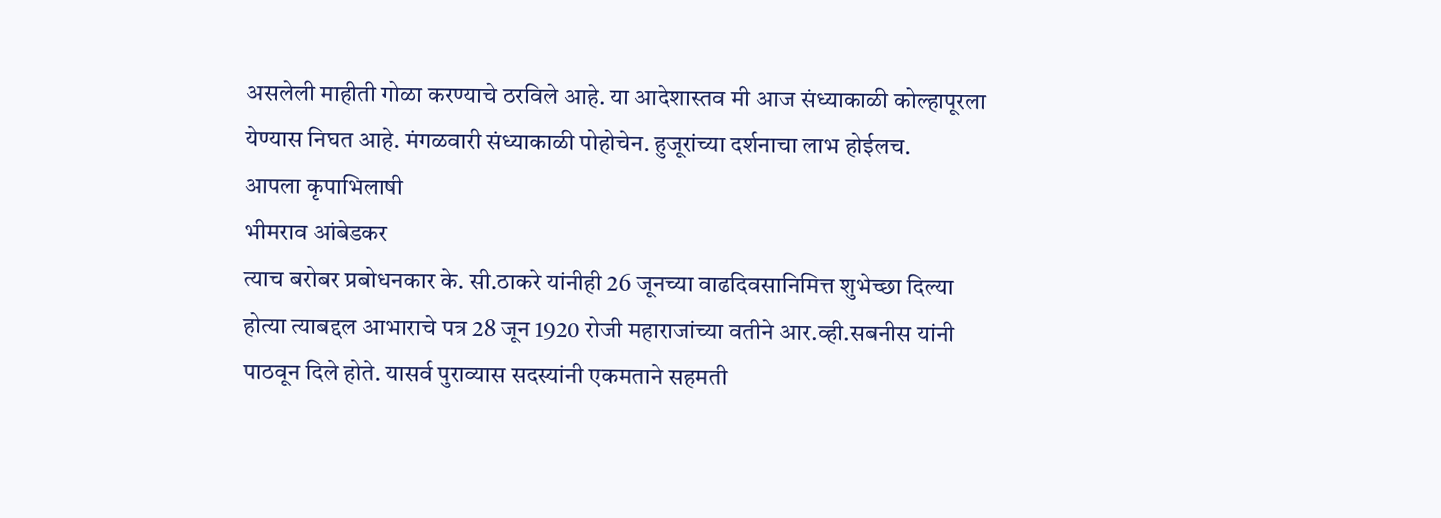असलेली माहीती गोळा करण्याचे ठरविले आहे. या आदेशास्तव मी आज संध्याकाळी कोल्हापूरला येण्यास निघत आहे. मंगळवारी संध्याकाळी पोहोचेन. हुजूरांच्या दर्शनाचा लाभ होईलच.
आपला कृपाभिलाषी
भीमराव आंबेडकर
त्याच बरोबर प्रबोधनकार के. सी.ठाकरे यांनीही 26 जूनच्या वाढदिवसानिमित्त शुभेच्छा दिल्या होत्या त्याबद्दल आभाराचे पत्र 28 जून 1920 रोजी महाराजांच्या वतीने आर.व्ही.सबनीस यांनी पाठवून दिले होते. यासर्व पुराव्यास सदस्यांनी एकमताने सहमती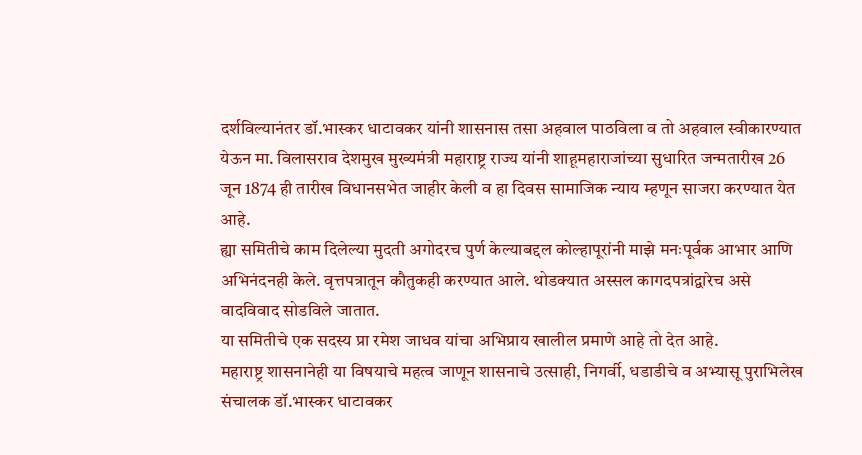दर्शविल्यानंतर डॉ.भास्कर धाटावकर यांनी शासनास तसा अहवाल पाठविला व तो अहवाल स्वीकारण्यात येऊन मा. विलासराव देशमुख मुख्यमंत्री महाराष्ट्र राज्य यांनी शाहूमहाराजांच्या सुधारित जन्मतारीख 26 जून 1874 ही तारीख विधानसभेत जाहीर केली व हा दिवस सामाजिक न्याय म्हणून साजरा करण्यात येत आहे.
ह्या समितीचे काम दिलेल्या मुदती अगोदरच पुर्ण केल्याबद्दल कोल्हापूरांनी माझे मनःपूर्वक आभार आणि अभिनंदनही केले. वृत्तपत्रातून कौतुकही करण्यात आले. थोडक्यात अस्सल कागदपत्रांद्वारेच असे वादविवाद सोडविले जातात.
या समितीचे एक सदस्य प्रा रमेश जाधव यांचा अभिप्राय खालील प्रमाणे आहे तो देत आहे.
महाराष्ट्र शासनानेही या विषयाचे महत्व जाणून शासनाचे उत्साही, निगर्वी, धडाडीचे व अभ्यासू पुराभिलेख संचालक डॉ.भास्कर धाटावकर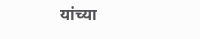यांच्या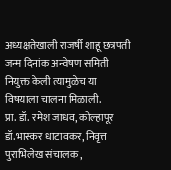अध्यक्षतेखाली राजर्षी शाहू छत्रपती जन्म दिनांक अन्वेषण समिती नियुक्त केली त्यामुळेच या विषयाला चालना मिळाली.
प्रा. डॉ. रमेश जाधव, कोल्हापूर
डॉ.भास्कर धाटावकर, निवृत्त पुराभिलेख संचालक ,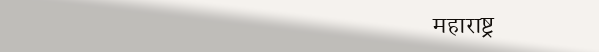महाराष्ट्र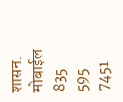शासन.
मोबाईल 835 595 7451